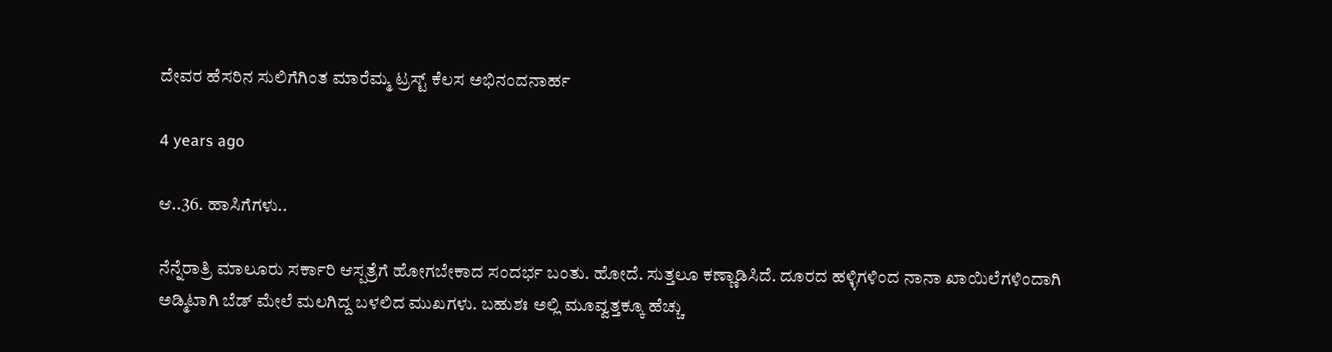ದೇವರ ಹೆಸರಿನ ಸುಲಿಗೆಗಿಂತ ಮಾರೆಮ್ಮ ಟ್ರಸ್ಟ್ ಕೆಲಸ ಅಭಿನಂದನಾರ್ಹ

4 years ago

ಆ..36. ಹಾಸಿಗೆಗಳು..

ನೆನ್ನೆರಾತ್ರಿ ಮಾಲೂರು ಸರ್ಕಾರಿ ಆಸ್ಪತ್ರೆಗೆ ಹೋಗಬೇಕಾದ ಸಂದರ್ಭ ಬಂತು. ಹೋದೆ. ಸುತ್ತಲೂ ಕಣ್ಣಾಡಿಸಿದೆ. ದೂರದ ಹಳ್ಳಿಗಳಿಂದ ನಾನಾ ಖಾಯಿಲೆಗಳಿಂದಾಗಿ ಅಡ್ಮಿಟಾಗಿ ಬೆಡ್ ಮೇಲೆ ಮಲಗಿದ್ದ ಬಳಲಿದ ಮುಖಗಳು. ಬಹುಶಃ ಅಲ್ಲಿ ಮೂವ್ವತ್ತಕ್ಕೂ ಹೆಚ್ಚು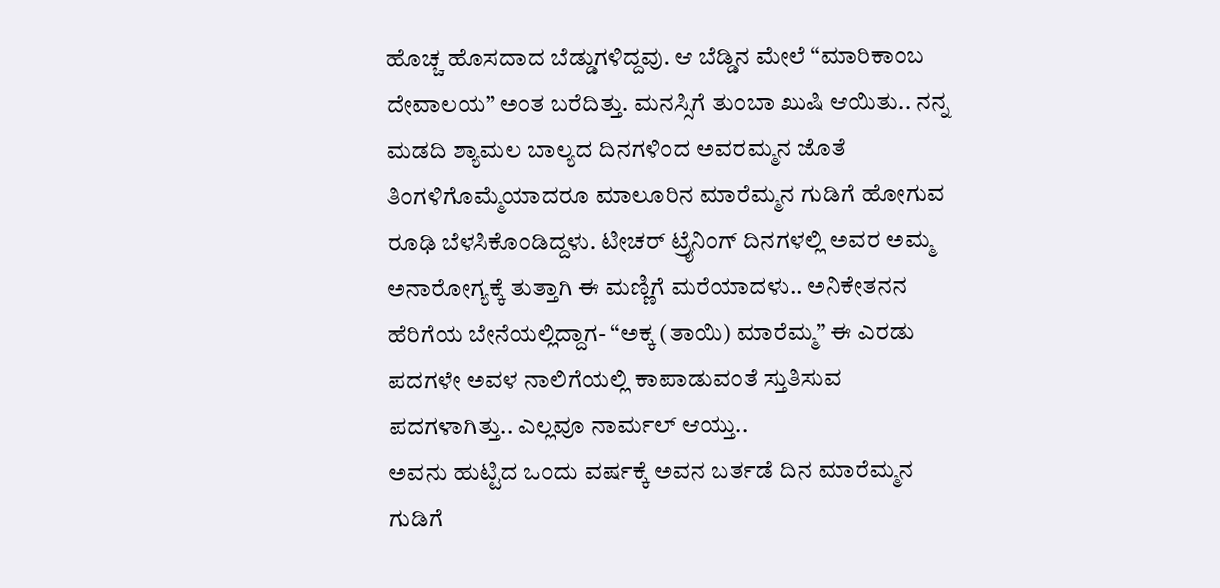ಹೊಚ್ಚ ಹೊಸದಾದ ಬೆಡ್ಡುಗಳಿದ್ದವು. ಆ ಬೆಡ್ಡಿನ ಮೇಲೆ “ಮಾರಿಕಾಂಬ ದೇವಾಲಯ” ಅಂತ ಬರೆದಿತ್ತು. ಮನಸ್ಸಿಗೆ ತುಂಬಾ ಖುಷಿ ಆಯಿತು.. ನನ್ನ ಮಡದಿ ಶ್ಯಾಮಲ ಬಾಲ್ಯದ ದಿನಗಳಿಂದ ಅವರಮ್ಮನ ಜೊತೆ ತಿಂಗಳಿಗೊಮ್ಮೆಯಾದರೂ ಮಾಲೂರಿನ ಮಾರೆಮ್ಮನ ಗುಡಿಗೆ ಹೋಗುವ ರೂಢಿ ಬೆಳಸಿಕೊಂಡಿದ್ದಳು. ಟೀಚರ್ ಟ್ರೈನಿಂಗ್ ದಿನಗಳಲ್ಲಿ ಅವರ ಅಮ್ಮ ಅನಾರೋಗ್ಯಕ್ಕೆ ತುತ್ತಾಗಿ ಈ ಮಣ್ಣಿಗೆ ಮರೆಯಾದಳು.. ಅನಿಕೇತನನ ಹೆರಿಗೆಯ ಬೇನೆಯಲ್ಲಿದ್ದಾಗ- “ಅಕ್ಕ (ತಾಯಿ) ಮಾರೆಮ್ಮ” ಈ ಎರಡು ಪದಗಳೇ ಅವಳ ನಾಲಿಗೆಯಲ್ಲಿ ಕಾಪಾಡುವಂತೆ ಸ್ತುತಿಸುವ ಪದಗಳಾಗಿತ್ತು.. ಎಲ್ಲವೂ ನಾರ್ಮಲ್ ಆಯ್ತು..
ಅವನು ಹುಟ್ಟಿದ ಒಂದು ವರ್ಷಕ್ಕೆ ಅವನ ಬರ್ತಡೆ ದಿನ ಮಾರೆಮ್ಮನ ಗುಡಿಗೆ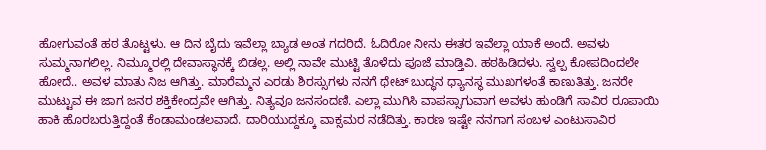ಹೋಗುವಂತೆ ಹಠ ತೊಟ್ಟಳು. ಆ ದಿನ ಬೈದು ಇವೆಲ್ಲಾ ಬ್ಯಾಡ ಅಂತ ಗದರಿದೆ. ಓದಿರೋ ನೀನು ಈತರ ಇವೆಲ್ಲಾ ಯಾಕೆ ಅಂದೆ. ಅವಳು ಸುಮ್ಮನಾಗಲಿಲ್ಲ. ನಿಮ್ಮೂರಲ್ಲಿ ದೇವಾಸ್ಥಾನಕ್ಕೆ ಬಿಡಲ್ಲ. ಅಲ್ಲಿ ನಾವೇ ಮುಟ್ಟಿ ತೊಳೆದು ಪೂಜೆ ಮಾಡ್ತಿವಿ. ಹಠಹಿಡಿದಳು. ಸ್ವಲ್ಪ ಕೋಪದಿಂದಲೇ ಹೋದೆ.. ಅವಳ ಮಾತು ನಿಜ ಆಗಿತ್ತು. ಮಾರೆಮ್ಮನ ಎರಡು ಶಿರಸ್ಸುಗಳು ನನಗೆ ಥೇಟ್ ಬುದ್ಧನ ಧ್ಯಾನಸ್ಥ ಮುಖಗಳಂತೆ ಕಾಣುತಿತ್ತು. ಜನರೇ ಮುಟ್ಟುವ ಈ ಜಾಗ ಜನರ ಶಕ್ತಿಕೇಂದ್ರವೇ ಆಗಿತ್ತು. ನಿತ್ಯವೂ ಜನಸಂದಣಿ. ಎಲ್ಲಾ ಮುಗಿಸಿ ವಾಪಸ್ಸಾಗುವಾಗ ಅವಳು ಹುಂಡಿಗೆ ಸಾವಿರ ರೂಪಾಯಿ ಹಾಕಿ ಹೊರಬರುತ್ತಿದ್ದಂತೆ ಕೆಂಡಾಮಂಡಲವಾದೆ. ದಾರಿಯುದ್ದಕ್ಕೂ ವಾಕ್ಸಮರ ನಡೆದಿತ್ತು. ಕಾರಣ ಇಷ್ಟೇ ನನಗಾಗ ಸಂಬಳ ಎಂಟುಸಾವಿರ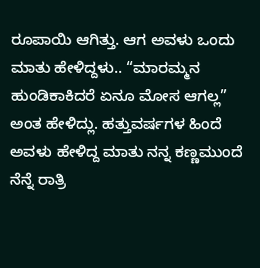ರೂಪಾಯಿ ಆಗಿತ್ತು. ಆಗ ಅವಳು ಒಂದು ಮಾತು ಹೇಳಿದ್ದಳು.. “ಮಾರಮ್ಮನ ಹುಂಡಿಕಾಕಿದರೆ ಏನೂ ಮೋಸ ಆಗಲ್ಲ” ಅಂತ ಹೇಳಿದ್ಲು. ಹತ್ತುವರ್ಷಗಳ ಹಿಂದೆ ಅವಳು ಹೇಳಿದ್ದ ಮಾತು ನನ್ನ ಕಣ್ಣಮುಂದೆ ನೆನ್ನೆ ರಾತ್ರಿ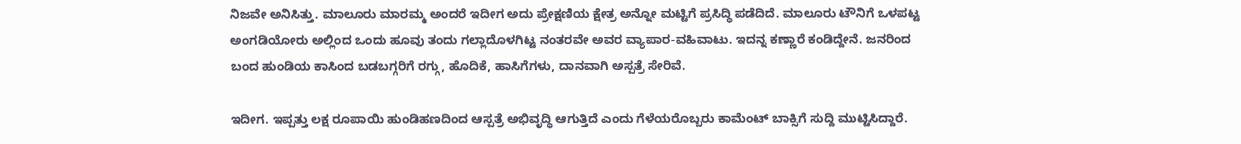ನಿಜವೇ ಅನಿಸಿತ್ತು. ಮಾಲೂರು ಮಾರಮ್ಮ ಅಂದರೆ ಇದೀಗ ಅದು ಪ್ರೇಕ್ಷಣಿಯ ಕ್ಷೇತ್ರ ಅನ್ನೋ ಮಟ್ಟಿಗೆ ಪ್ರಸಿದ್ಧಿ ಪಡೆದಿದೆ. ಮಾಲೂರು ಟೌನಿಗೆ ಒಳಪಟ್ಟ ಅಂಗಡಿಯೋರು ಅಲ್ಲಿಂದ ಒಂದು ಹೂವು ತಂದು ಗಲ್ಲಾದೊಳಗಿಟ್ಟ ನಂತರವೇ ಅವರ ವ್ಯಾಪಾರ-ವಹಿವಾಟು. ಇದನ್ನ ಕಣ್ಣಾರೆ ಕಂಡಿದ್ದೇನೆ. ಜನರಿಂದ ಬಂದ ಹುಂಡಿಯ ಕಾಸಿಂದ ಬಡಬಗ್ಗರಿಗೆ ರಗ್ಗು, ಹೊದಿಕೆ, ಹಾಸಿಗೆಗಳು, ದಾನವಾಗಿ ಅಸ್ಪತ್ರೆ ಸೇರಿವೆ.

ಇದೀಗ. ಇಪ್ಪತ್ತು ಲಕ್ಷ ರೂಪಾಯಿ ಹುಂಡಿಹಣದಿಂದ ಆಸ್ಪತ್ರೆ ಅಭಿವೃದ್ಧಿ ಆಗುತ್ತಿದೆ ಎಂದು ಗೆಳೆಯರೊಬ್ಬರು ಕಾಮೆಂಟ್ ಬಾಕ್ಸಿಗೆ ಸುದ್ದಿ ಮುಟ್ಟಿಸಿದ್ದಾರೆ.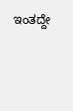ಇಂತದ್ದೇ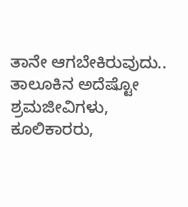ತಾನೇ ಆಗಬೇಕಿರುವುದು.. ತಾಲೂಕಿನ ಅದೆಷ್ಟೋ ಶ್ರಮಜೀವಿಗಳು, ಕೂಲಿಕಾರರು,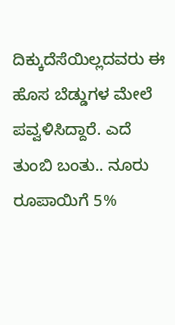ದಿಕ್ಕುದೆಸೆಯಿಲ್ಲದವರು ಈ ಹೊಸ ಬೆಡ್ಡುಗಳ ಮೇಲೆ ಪವ್ವಳಿಸಿದ್ದಾರೆ. ಎದೆ ತುಂಬಿ ಬಂತು.. ನೂರು ರೂಪಾಯಿಗೆ 5%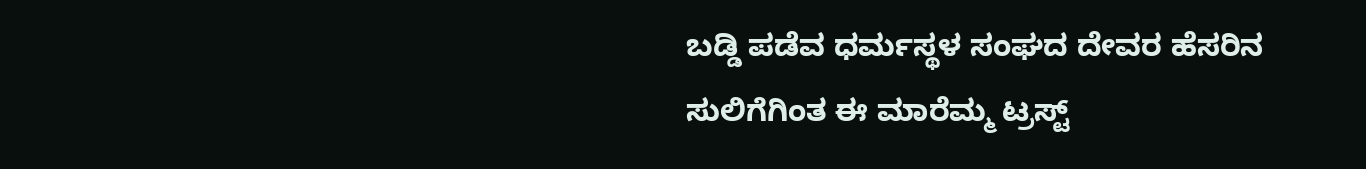ಬಡ್ಡಿ ಪಡೆವ ಧರ್ಮಸ್ಥಳ ಸಂಘದ ದೇವರ ಹೆಸರಿನ ಸುಲಿಗೆಗಿಂತ ಈ ಮಾರೆಮ್ಮ ಟ್ರಸ್ಟ್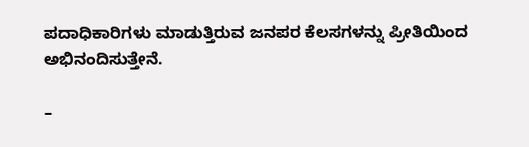ಪದಾಧಿಕಾರಿಗಳು ಮಾಡುತ್ತಿರುವ ಜನಪರ ಕೆಲಸಗಳನ್ನು ಪ್ರೀತಿಯಿಂದ ಅಭಿನಂದಿಸುತ್ತೇನೆ.

–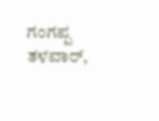ಗಂಗಪ್ಪ ತಳವಾರ್,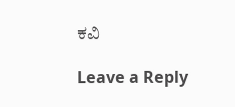ಕವಿ

Leave a Reply